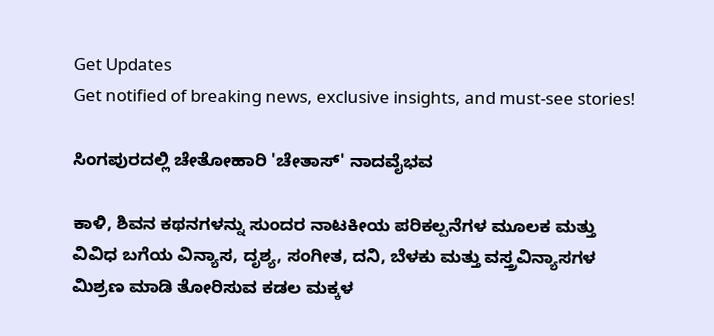Get Updates
Get notified of breaking news, exclusive insights, and must-see stories!

ಸಿಂಗಪುರದಲ್ಲಿ ಚೇತೋಹಾರಿ 'ಚೇತಾಸ್' ನಾದವೈಭವ

ಕಾಳಿ, ಶಿವನ ಕಥನಗಳನ್ನು ಸುಂದರ ನಾಟಕೀಯ ಪರಿಕಲ್ಪನೆಗಳ ಮೂಲಕ ಮತ್ತು ವಿವಿಧ ಬಗೆಯ ವಿನ್ಯಾಸ, ದೃಶ್ಯ, ಸಂಗೀತ, ದನಿ, ಬೆಳಕು ಮತ್ತು ವಸ್ತ್ರವಿನ್ಯಾಸಗಳ ಮಿಶ್ರಣ ಮಾಡಿ ತೋರಿಸುವ ಕಡಲ ಮಕ್ಕಳ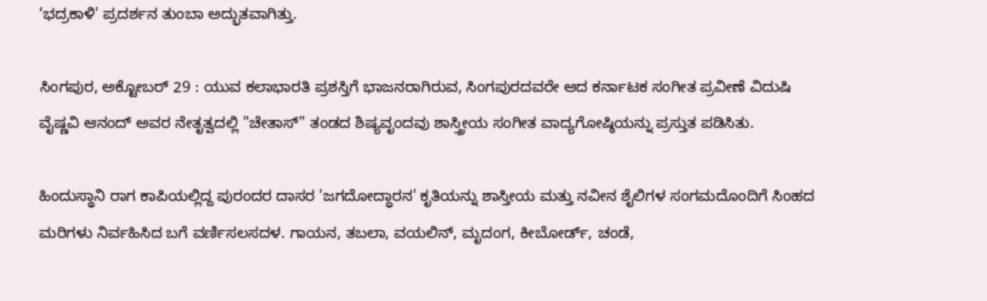‘ಭದ್ರಕಾಳಿ' ಪ್ರದರ್ಶನ ತುಂಬಾ ಅದ್ಭುತವಾಗಿತ್ತು.

ಸಿಂಗಪುರ, ಅಕ್ಟೋಬರ್ 29 : ಯುವ ಕಲಾಭಾರತಿ ಪ್ರಶಸ್ತಿಗೆ ಭಾಜನರಾಗಿರುವ, ಸಿಂಗಪುರದವರೇ ಆದ ಕರ್ನಾಟಕ ಸಂಗೀತ ಪ್ರವೀಣೆ ವಿದುಷಿ ವೈಷ್ಣವಿ ಆನಂದ್ ಅವರ ನೇತೃತ್ವದಲ್ಲಿ "ಚೇತಾಸ್" ತಂಡದ ಶಿಷ್ಯವೃಂದವು ಶಾಸ್ತ್ರೀಯ ಸಂಗೀತ ವಾದ್ಯಗೋಷ್ಠಿಯನ್ನು ಪ್ರಸ್ತುತ ಪಡಿಸಿತು.

ಹಿಂದುಸ್ಥಾನಿ ರಾಗ ಕಾಪಿಯಲ್ಲಿದ್ದ ಪುರಂದರ ದಾಸರ 'ಜಗದೋದ್ಧಾರನ' ಕೃತಿಯನ್ನು ಶಾಸ್ತೀಯ ಮತ್ತು ನವೀನ ಶೈಲಿಗಳ ಸಂಗಮದೊಂದಿಗೆ ಸಿಂಹದ ಮರಿಗಳು ನಿರ್ವಹಿಸಿದ ಬಗೆ ವರ್ಣಿಸಲಸದಳ. ಗಾಯನ, ತಬಲಾ, ವಯಲಿನ್, ಮೃದಂಗ, ಕೀಬೋರ್ಡ್, ಚಂಡೆ,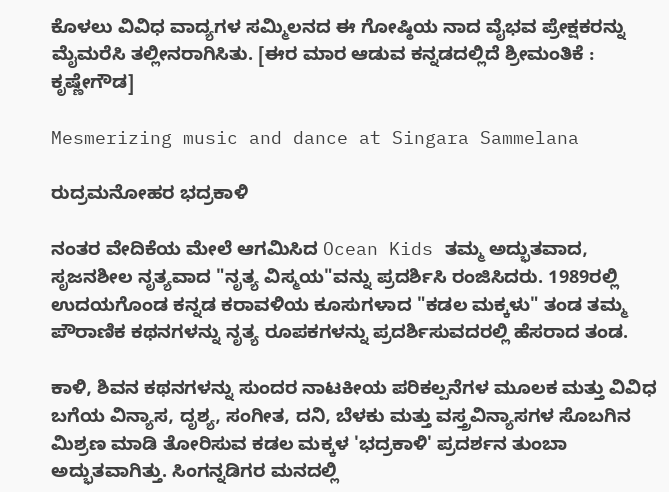ಕೊಳಲು ವಿವಿಧ ವಾದ್ಯಗಳ ಸಮ್ಮಿಲನದ ಈ ಗೋಷ್ಠಿಯ ನಾದ ವೈಭವ ಪ್ರೇಕ್ಷಕರನ್ನು ಮೈಮರೆಸಿ ತಲ್ಲೀನರಾಗಿಸಿತು. [ಈರ ಮಾರ ಆಡುವ ಕನ್ನಡದಲ್ಲಿದೆ ಶ್ರೀಮಂತಿಕೆ : ಕೃಷ್ಣೇಗೌಡ]

Mesmerizing music and dance at Singara Sammelana

ರುದ್ರಮನೋಹರ ಭದ್ರಕಾಳಿ

ನಂತರ ವೇದಿಕೆಯ ಮೇಲೆ ಆಗಮಿಸಿದ Ocean Kids ತಮ್ಮ ಅದ್ಭುತವಾದ, ಸೃಜನಶೀಲ ನೃತ್ಯವಾದ "ನೃತ್ಯ ವಿಸ್ಮಯ"ವನ್ನು ಪ್ರದರ್ಶಿಸಿ ರಂಜಿಸಿದರು. 1989ರಲ್ಲಿ ಉದಯಗೊಂಡ ಕನ್ನಡ ಕರಾವಳಿಯ ಕೂಸುಗಳಾದ "ಕಡಲ ಮಕ್ಕಳು" ತಂಡ ತಮ್ಮ ಪೌರಾಣಿಕ ಕಥನಗಳನ್ನು ನೃತ್ಯ ರೂಪಕಗಳನ್ನು ಪ್ರದರ್ಶಿಸುವದರಲ್ಲಿ ಹೆಸರಾದ ತಂಡ.

ಕಾಳಿ, ಶಿವನ ಕಥನಗಳನ್ನು ಸುಂದರ ನಾಟಕೀಯ ಪರಿಕಲ್ಪನೆಗಳ ಮೂಲಕ ಮತ್ತು ವಿವಿಧ ಬಗೆಯ ವಿನ್ಯಾಸ, ದೃಶ್ಯ, ಸಂಗೀತ, ದನಿ, ಬೆಳಕು ಮತ್ತು ವಸ್ತ್ರವಿನ್ಯಾಸಗಳ ಸೊಬಗಿನ ಮಿಶ್ರಣ ಮಾಡಿ ತೋರಿಸುವ ಕಡಲ ಮಕ್ಕಳ 'ಭದ್ರಕಾಳಿ' ಪ್ರದರ್ಶನ ತುಂಬಾ ಅದ್ಭುತವಾಗಿತ್ತು. ಸಿಂಗನ್ನಡಿಗರ ಮನದಲ್ಲಿ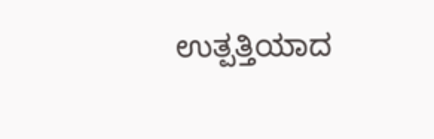ಉತ್ಪತ್ತಿಯಾದ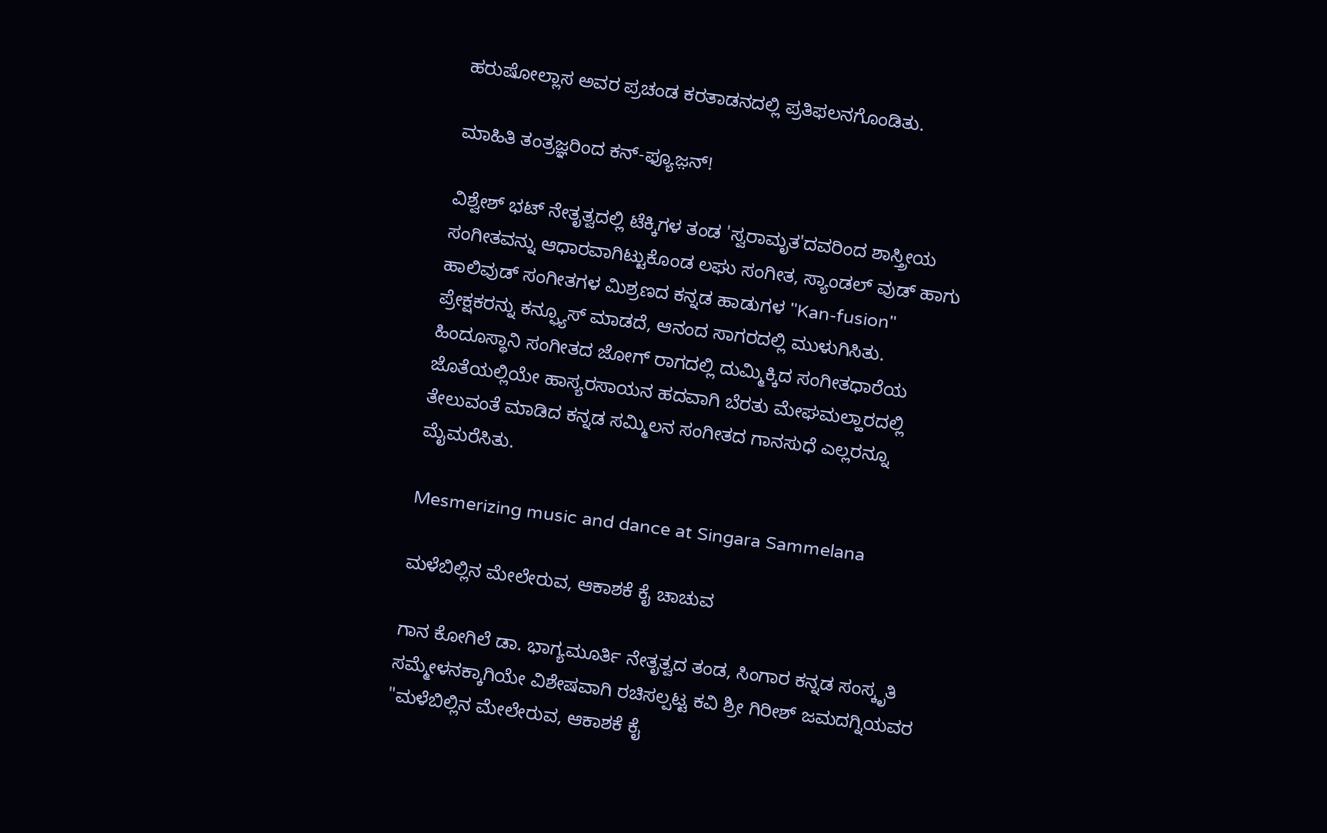ಹರುಷೋಲ್ಲಾಸ ಅವರ ಪ್ರಚಂಡ ಕರತಾಡನದಲ್ಲಿ ಪ್ರತಿಫಲನಗೊಂಡಿತು.

ಮಾಹಿತಿ ತಂತ್ರಜ್ಞರಿಂದ ಕನ್-ಫ್ಯೂಜ಼ನ್!

ವಿಶ್ವೇಶ್ ಭಟ್ ನೇತೃತ್ವದಲ್ಲಿ ಟೆಕ್ಕಿಗಳ ತಂಡ 'ಸ್ವರಾಮೃತ'ದವರಿಂದ ಶಾಸ್ತ್ರೀಯ ಸಂಗೀತವನ್ನು ಆಧಾರವಾಗಿಟ್ಟುಕೊಂಡ ಲಘು ಸಂಗೀತ, ಸ್ಯಾಂಡಲ್ ವುಡ್ ಹಾಗು ಹಾಲಿವುಡ್ ಸಂಗೀತಗಳ ಮಿಶ್ರಣದ ಕನ್ನಡ ಹಾಡುಗಳ "Kan-fusion" ಪ್ರೇಕ್ಷಕರನ್ನು ಕನ್ಫ್ಯೂಸ್ ಮಾಡದೆ, ಆನಂದ ಸಾಗರದಲ್ಲಿ ಮುಳುಗಿಸಿತು. ಹಿಂದೂಸ್ಥಾನಿ ಸಂಗೀತದ ಜೋಗ್ ರಾಗದಲ್ಲಿ ದುಮ್ಮಿಕ್ಕಿದ ಸಂಗೀತಧಾರೆಯ ಜೊತೆಯಲ್ಲಿಯೇ ಹಾಸ್ಯರಸಾಯನ ಹದವಾಗಿ ಬೆರತು ಮೇಘಮಲ್ಹಾರದಲ್ಲಿ ತೇಲುವಂತೆ ಮಾಡಿದ ಕನ್ನಡ ಸಮ್ಮಿಲನ ಸಂಗೀತದ ಗಾನಸುಧೆ ಎಲ್ಲರನ್ನೂ ಮೈಮರೆಸಿತು.

Mesmerizing music and dance at Singara Sammelana

ಮಳೆಬಿಲ್ಲಿನ ಮೇಲೇರುವ, ಆಕಾಶಕೆ ಕೈ ಚಾಚುವ

ಗಾನ ಕೋಗಿಲೆ ಡಾ. ಭಾಗ್ಯಮೂರ್ತಿ ನೇತೃತ್ವದ ತಂಡ, ಸಿಂಗಾರ ಕನ್ನಡ ಸಂಸ್ಕೃತಿ ಸಮ್ಮೇಳನಕ್ಕಾಗಿಯೇ ವಿಶೇಷವಾಗಿ ರಚಿಸಲ್ಪಟ್ಟ ಕವಿ ಶ್ರೀ ಗಿರೀಶ್ ಜಮದಗ್ನಿಯವರ "ಮಳೆಬಿಲ್ಲಿನ ಮೇಲೇರುವ, ಆಕಾಶಕೆ ಕೈ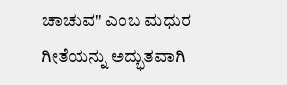ಚಾಚುವ" ಎಂಬ ಮಧುರ ಗೀತೆಯನ್ನು ಅದ್ಭುತವಾಗಿ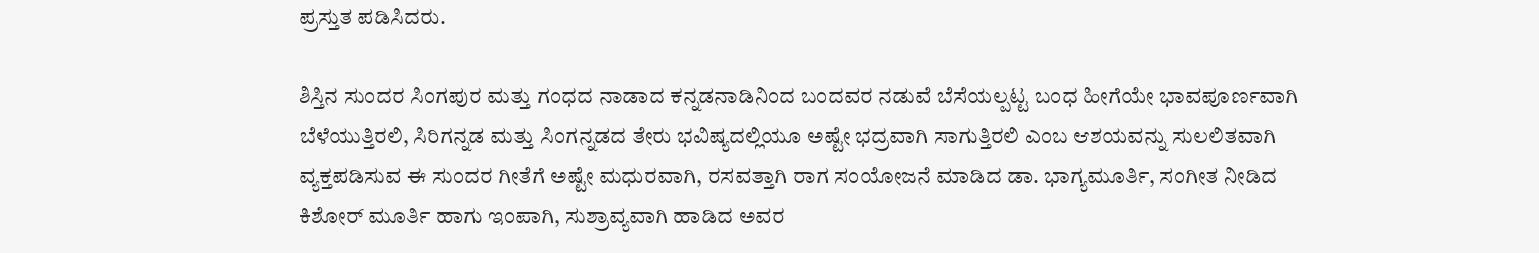ಪ್ರಸ್ತುತ ಪಡಿಸಿದರು.

ಶಿಸ್ತಿನ ಸುಂದರ ಸಿಂಗಪುರ ಮತ್ತು ಗಂಧದ ನಾಡಾದ ಕನ್ನಡನಾಡಿನಿಂದ ಬಂದವರ ನಡುವೆ ಬೆಸೆಯಲ್ಪಟ್ಟ ಬಂಧ ಹೀಗೆಯೇ ಭಾವಪೂರ್ಣವಾಗಿ ಬೆಳೆಯುತ್ತಿರಲಿ, ಸಿರಿಗನ್ನಡ ಮತ್ತು ಸಿಂಗನ್ನಡದ ತೇರು ಭವಿಷ್ಯದಲ್ಲಿಯೂ ಅಷ್ಟೇ ಭದ್ರವಾಗಿ ಸಾಗುತ್ತಿರಲಿ ಎಂಬ ಆಶಯವನ್ನು ಸುಲಲಿತವಾಗಿ ವ್ಯಕ್ತಪಡಿಸುವ ಈ ಸುಂದರ ಗೀತೆಗೆ ಅಷ್ಟೇ ಮಧುರವಾಗಿ, ರಸವತ್ತಾಗಿ ರಾಗ ಸಂಯೋಜನೆ ಮಾಡಿದ ಡಾ. ಭಾಗ್ಯಮೂರ್ತಿ, ಸಂಗೀತ ನೀಡಿದ ಕಿಶೋರ್ ಮೂರ್ತಿ ಹಾಗು ಇಂಪಾಗಿ, ಸುಶ್ರಾವ್ಯವಾಗಿ ಹಾಡಿದ ಅವರ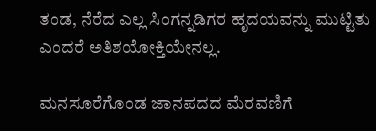ತಂಡ, ನೆರೆದ ಎಲ್ಲ ಸಿಂಗನ್ನಡಿಗರ ಹೃದಯವನ್ನು ಮುಟ್ಟಿತು ಎಂದರೆ ಅತಿಶಯೋಕ್ತಿಯೇನಲ್ಲ.

ಮನಸೂರೆಗೊಂಡ ಜಾನಪದದ ಮೆರವಣಿಗೆ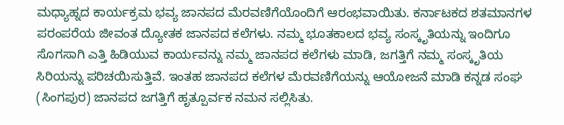ಮಧ್ಯಾಹ್ನದ ಕಾರ್ಯಕ್ರಮ ಭವ್ಯ ಜಾನಪದ ಮೆರವಣಿಗೆಯೊಂದಿಗೆ ಆರಂಭವಾಯಿತು. ಕರ್ನಾಟಕದ ಶತಮಾನಗಳ ಪರಂಪರೆಯ ಜೀವಂತ ದ್ಯೋತಕ ಜಾನಪದ ಕಲೆಗಳು. ನಮ್ಮ ಭೂತಕಾಲದ ಭವ್ಯ ಸಂಸ್ಕೃತಿಯನ್ನು ಇಂದಿಗೂ ಸೊಗಸಾಗಿ ಎತ್ತಿ ಹಿಡಿಯುವ ಕಾರ್ಯವನ್ನು ನಮ್ಮ ಜಾನಪದ ಕಲೆಗಳು ಮಾಡಿ, ಜಗತ್ತಿಗೆ ನಮ್ಮ ಸಂಸ್ಕೃತಿಯ ಸಿರಿಯನ್ನು ಪರಿಚಯಿಸುತ್ತಿವೆ. ಇಂತಹ ಜಾನಪದ ಕಲೆಗಳ ಮೆರವಣಿಗೆಯನ್ನು ಆಯೋಜನೆ ಮಾಡಿ ಕನ್ನಡ ಸಂಘ (ಸಿಂಗಪುರ) ಜಾನಪದ ಜಗತ್ತಿಗೆ ಹೃತ್ಪೂರ್ವಕ ನಮನ ಸಲ್ಲಿಸಿತು.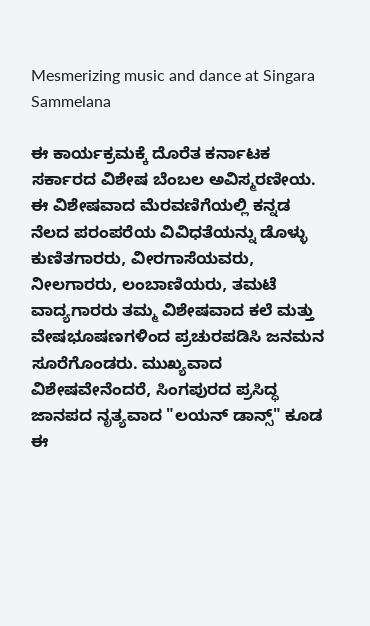Mesmerizing music and dance at Singara Sammelana

ಈ ಕಾರ್ಯಕ್ರಮಕ್ಕೆ ದೊರೆತ ಕರ್ನಾಟಕ ಸರ್ಕಾರದ ವಿಶೇಷ ಬೆಂಬಲ ಅವಿಸ್ಮರಣೀಯ. ಈ ವಿಶೇಷವಾದ ಮೆರವಣಿಗೆಯಲ್ಲಿ ಕನ್ನಡ ನೆಲದ ಪರಂಪರೆಯ ವಿವಿಧತೆಯನ್ನು ಡೊಳ್ಳು ಕುಣಿತಗಾರರು, ವೀರಗಾಸೆಯವರು, ನೀಲಗಾರರು, ಲಂಬಾಣಿಯರು, ತಮಟೆ ವಾದ್ಯಗಾರರು ತಮ್ಮ ವಿಶೇಷವಾದ ಕಲೆ ಮತ್ತು ವೇಷಭೂಷಣಗಳಿಂದ ಪ್ರಚುರಪಡಿಸಿ ಜನಮನ ಸೂರೆಗೊಂಡರು. ಮುಖ್ಯವಾದ ವಿಶೇಷವೇನೆಂದರೆ, ಸಿಂಗಪುರದ ಪ್ರಸಿದ್ಧ ಜಾನಪದ ನೃತ್ಯವಾದ "ಲಯನ್ ಡಾನ್ಸ್" ಕೂಡ ಈ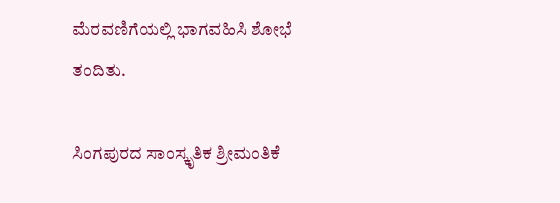ಮೆರವಣಿಗೆಯಲ್ಲಿ ಭಾಗವಹಿಸಿ ಶೋಭೆ ತಂದಿತು.

ಸಿಂಗಪುರದ ಸಾಂಸ್ಕೃತಿಕ ಶ್ರೀಮಂತಿಕೆ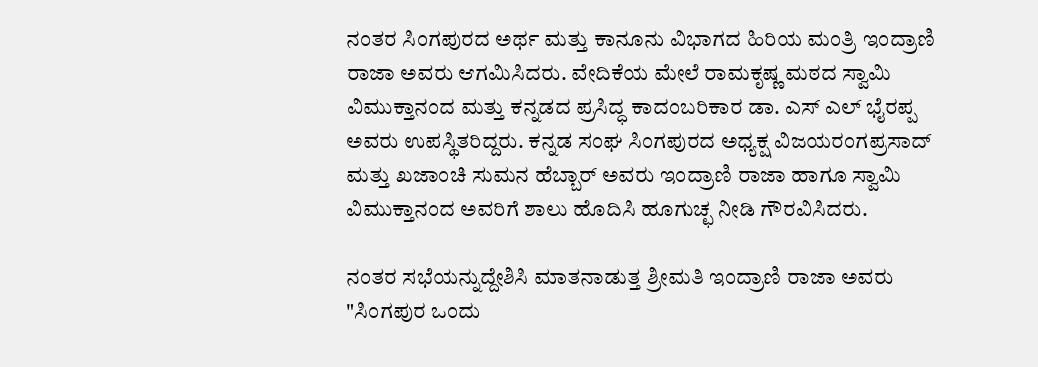ನಂತರ ಸಿಂಗಪುರದ ಅರ್ಥ ಮತ್ತು ಕಾನೂನು ವಿಭಾಗದ ಹಿರಿಯ ಮಂತ್ರಿ ಇಂದ್ರಾಣಿ ರಾಜಾ ಅವರು ಆಗಮಿಸಿದರು. ವೇದಿಕೆಯ ಮೇಲೆ ರಾಮಕೃಷ್ಣ ಮಠದ ಸ್ವಾಮಿ ವಿಮುಕ್ತಾನಂದ ಮತ್ತು ಕನ್ನಡದ ಪ್ರಸಿದ್ಧ ಕಾದಂಬರಿಕಾರ ಡಾ. ಎಸ್ ಎಲ್ ಭೈರಪ್ಪ ಅವರು ಉಪಸ್ಥಿತರಿದ್ದರು. ಕನ್ನಡ ಸಂಘ ಸಿಂಗಪುರದ ಅಧ್ಯಕ್ಷ ವಿಜಯರಂಗಪ್ರಸಾದ್ ಮತ್ತು ಖಜಾಂಚಿ ಸುಮನ ಹೆಬ್ಬಾರ್ ಅವರು ಇಂದ್ರಾಣಿ ರಾಜಾ ಹಾಗೂ ಸ್ವಾಮಿ ವಿಮುಕ್ತಾನಂದ ಅವರಿಗೆ ಶಾಲು ಹೊದಿಸಿ ಹೂಗುಚ್ಛ ನೀಡಿ ಗೌರವಿಸಿದರು.

ನಂತರ ಸಭೆಯನ್ನುದ್ದೇಶಿಸಿ ಮಾತನಾಡುತ್ತ ಶ್ರೀಮತಿ ಇಂದ್ರಾಣಿ ರಾಜಾ ಅವರು "ಸಿಂಗಪುರ ಒಂದು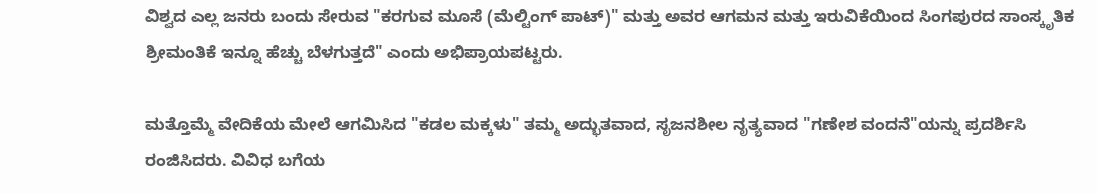ವಿಶ್ವದ ಎಲ್ಲ ಜನರು ಬಂದು ಸೇರುವ "ಕರಗುವ ಮೂಸೆ (ಮೆಲ್ಟಿಂಗ್ ಪಾಟ್)" ಮತ್ತು ಅವರ ಆಗಮನ ಮತ್ತು ಇರುವಿಕೆಯಿಂದ ಸಿಂಗಪುರದ ಸಾಂಸ್ಕೃತಿಕ ಶ್ರೀಮಂತಿಕೆ ಇನ್ನೂ ಹೆಚ್ಚು ಬೆಳಗುತ್ತದೆ" ಎಂದು ಅಭಿಪ್ರಾಯಪಟ್ಟರು.

ಮತ್ತೊಮ್ಮೆ ವೇದಿಕೆಯ ಮೇಲೆ ಆಗಮಿಸಿದ "ಕಡಲ ಮಕ್ಕಳು" ತಮ್ಮ ಅದ್ಭುತವಾದ, ಸೃಜನಶೀಲ ನೃತ್ಯವಾದ "ಗಣೇಶ ವಂದನೆ"ಯನ್ನು ಪ್ರದರ್ಶಿಸಿ ರಂಜಿಸಿದರು. ವಿವಿಧ ಬಗೆಯ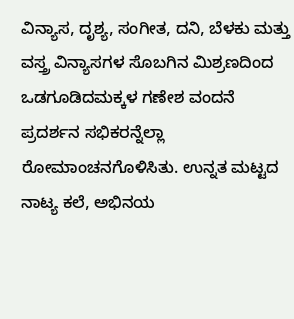ವಿನ್ಯಾಸ, ದೃಶ್ಯ, ಸಂಗೀತ, ದನಿ, ಬೆಳಕು ಮತ್ತು ವಸ್ತ್ರ ವಿನ್ಯಾಸಗಳ ಸೊಬಗಿನ ಮಿಶ್ರಣದಿಂದ ಒಡಗೂಡಿದಮಕ್ಕಳ ಗಣೇಶ ವಂದನೆ ಪ್ರದರ್ಶನ ಸಭಿಕರನ್ನೆಲ್ಲಾ ರೋಮಾಂಚನಗೊಳಿಸಿತು. ಉನ್ನತ ಮಟ್ಟದ ನಾಟ್ಯ ಕಲೆ, ಅಭಿನಯ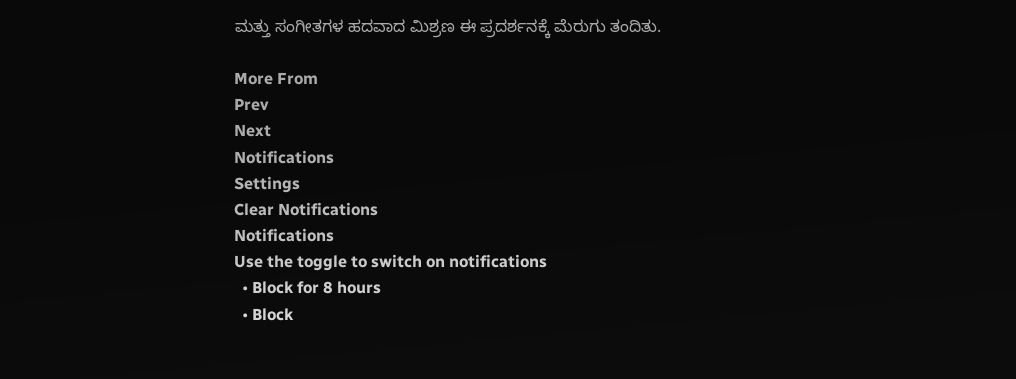ಮತ್ತು ಸಂಗೀತಗಳ ಹದವಾದ ಮಿಶ್ರಣ ಈ ಪ್ರದರ್ಶನಕ್ಕೆ ಮೆರುಗು ತಂದಿತು.

More From
Prev
Next
Notifications
Settings
Clear Notifications
Notifications
Use the toggle to switch on notifications
  • Block for 8 hours
  • Block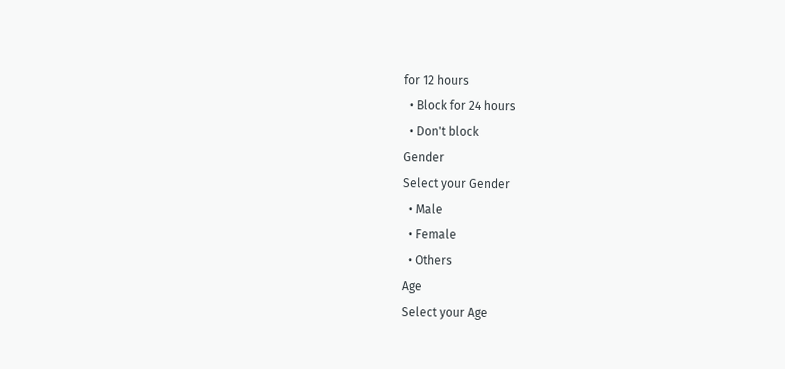for 12 hours
  • Block for 24 hours
  • Don't block
Gender
Select your Gender
  • Male
  • Female
  • Others
Age
Select your Age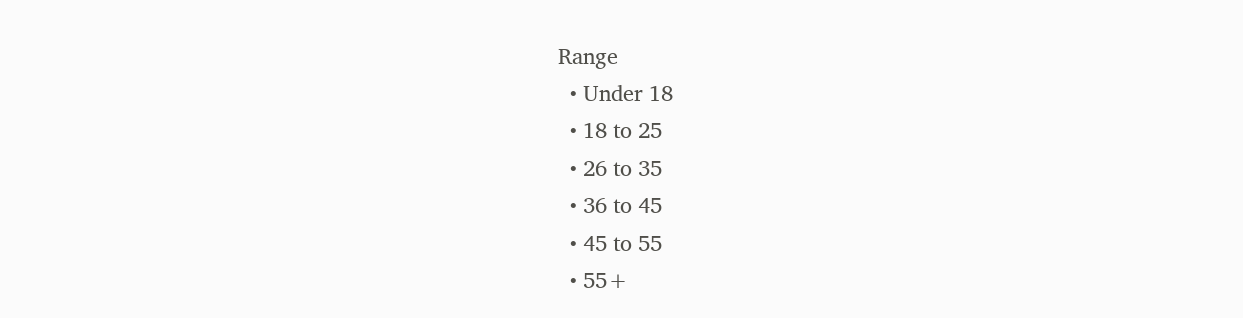Range
  • Under 18
  • 18 to 25
  • 26 to 35
  • 36 to 45
  • 45 to 55
  • 55+